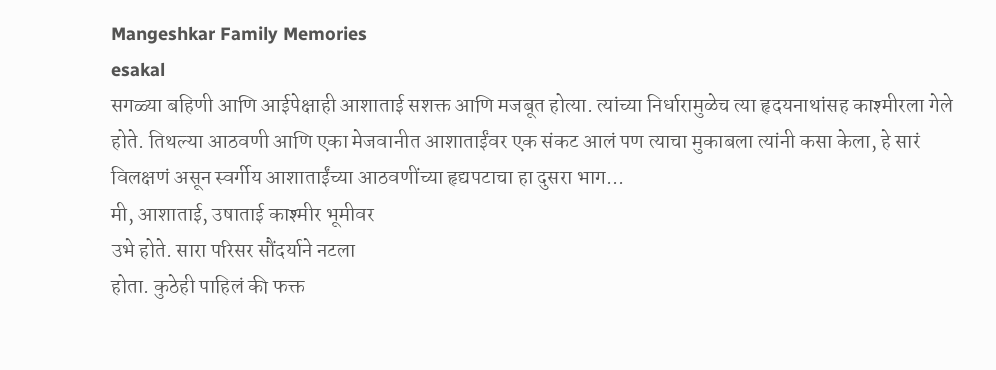Mangeshkar Family Memories
esakal
सगळ्या बहिणी आणि आईपेक्षाही आशाताई सशक्त आणि मजबूत होत्या. त्यांच्या निर्धारामुळेच त्या हृदयनाथांसह काश्मीरला गेले होते. तिथल्या आठवणी आणि एका मेजवानीत आशाताईंवर एक संकट आलं पण त्याचा मुकाबला त्यांनी कसा केला, हे सारं विलक्षणं असून स्वर्गीय आशाताईंच्या आठवणींच्या हृद्यपटाचा हा दुसरा भाग...
मी, आशाताई, उषाताई काश्मीर भूमीवर
उभे होते. सारा परिसर सौंदर्याने नटला
होता. कुठेही पाहिलं की फक्त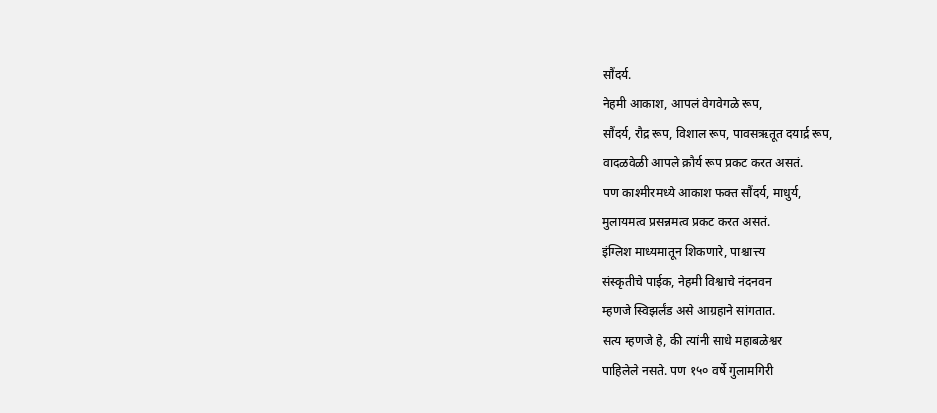सौंदर्य.
नेहमी आकाश, आपलं वेगवेगळे रूप,
सौंदर्य, रौद्र रूप, विशाल रूप, पावसऋतूत दयार्द्र रूप,
वादळवेळी आपले क्रौर्य रूप प्रकट करत असतं.
पण काश्मीरमध्ये आकाश फक्त सौंदर्य, माधुर्य,
मुलायमत्व प्रसन्नमत्व प्रकट करत असतं.
इंग्लिश माध्यमातून शिकणारे, पाश्चात्त्य
संस्कृतीचे पाईक, नेहमी विश्वाचे नंदनवन
म्हणजे स्विझर्लंड असे आग्रहाने सांगतात.
सत्य म्हणजे हे, की त्यांनी साधे महाबळेश्वर
पाहिलेले नसते. पण १५० वर्षे गुलामगिरी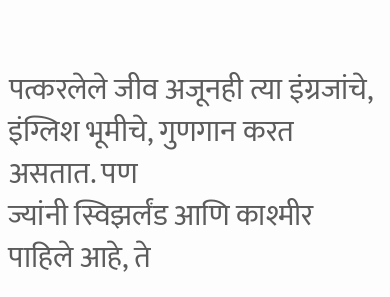पत्करलेले जीव अजूनही त्या इंग्रजांचे,
इंग्लिश भूमीचे, गुणगान करत असतात. पण
ज्यांनी स्विझर्लंड आणि काश्मीर पाहिले आहे, ते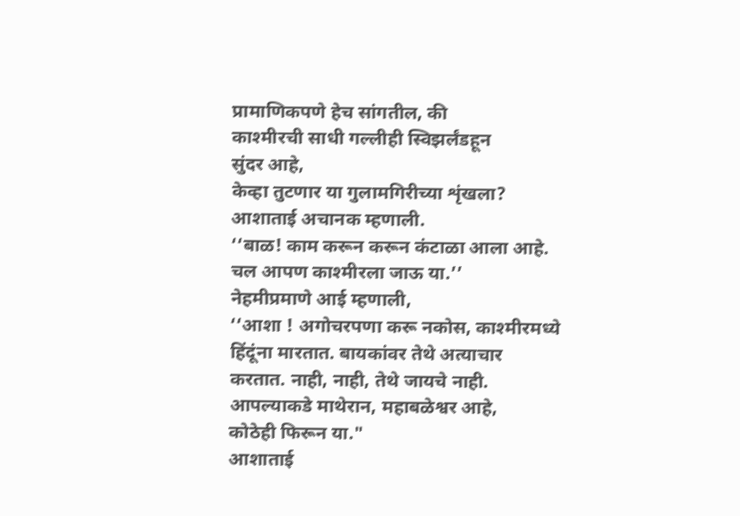प्रामाणिकपणे हेच सांगतील, की
काश्मीरची साधी गल्लीही स्विझर्लंडहून
सुंदर आहे,
केव्हा तुटणार या गुलामगिरीच्या शृंखला?
आशाताई अचानक म्हणाली.
‘‘बाळ! काम करून करून कंटाळा आला आहे.
चल आपण काश्मीरला जाऊ या.’’
नेहमीप्रमाणे आई म्हणाली,
‘‘आशा ! अगोचरपणा करू नकोस, काश्मीरमध्ये
हिंदूंना मारतात. बायकांवर तेथे अत्याचार
करतात. नाही, नाही, तेथे जायचे नाही.
आपल्याकडे माथेरान, महाबळेश्वर आहे,
कोठेही फिरून या."
आशाताई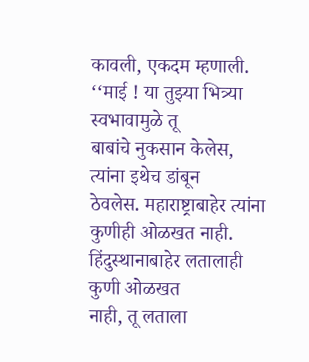कावली, एकदम म्हणाली.
‘‘माई ! या तुझ्या भित्र्या स्वभावामुळे तू
बाबांचे नुकसान केलेस, त्यांना इथेच डांबून
ठेवलेस. महाराष्ट्राबाहेर त्यांना कुणीही ओळखत नाही.
हिंदुस्थानाबाहेर लतालाही कुणी ओळखत
नाही, तू लताला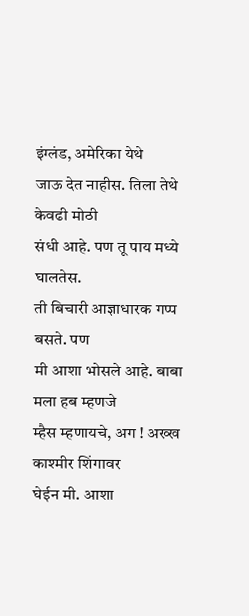इंग्लंड, अमेरिका येथे
जाऊ देत नाहीस. तिला तेथे केवढी मोठी
संधी आहे. पण तू पाय मध्ये घालतेस.
ती बिचारी आज्ञाधारक गप्प बसते. पण
मी आशा भोसले आहे. बाबा मला हब म्हणजे
म्हैस म्हणायचे, अग ! अख्ख काश्मीर शिंगावर
घेईन मी. आशा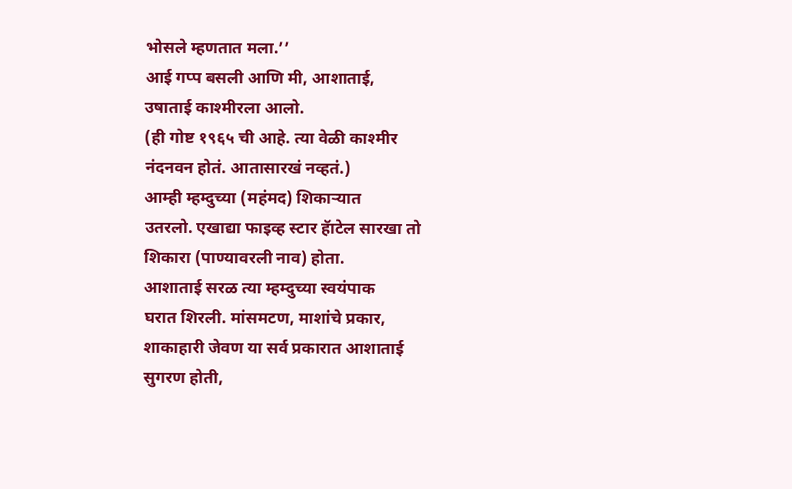भोसले म्हणतात मला.’’
आई गप्प बसली आणि मी, आशाताई,
उषाताई काश्मीरला आलो.
(ही गोष्ट १९६५ ची आहे. त्या वेळी काश्मीर
नंदनवन होतं. आतासारखं नव्हतं.)
आम्ही म्हम्दुच्या (महंमद) शिकाऱ्यात
उतरलो. एखाद्या फाइव्ह स्टार हॅाटेल सारखा तो
शिकारा (पाण्यावरली नाव) होता.
आशाताई सरळ त्या म्हम्दुच्या स्वयंपाक
घरात शिरली. मांसमटण, माशांचे प्रकार,
शाकाहारी जेवण या सर्व प्रकारात आशाताई
सुगरण होती,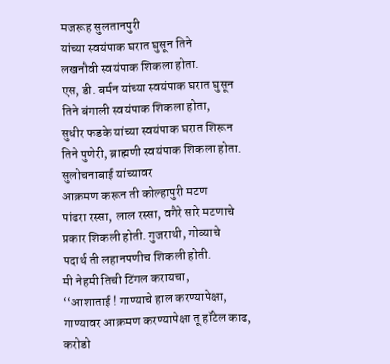मजरूह सुलतानपुरी
यांच्या स्वयंपाक घरात घुसून तिने
लखनौवी स्वयंपाक शिकला होता.
एस, डी. बर्मन यांच्या स्वयंपाक घरात घुसून
तिने बंगाली स्वयंपाक शिकला होता,
सुधीर फडके यांच्या स्वयंपाक घरात शिरून
तिने पुणेरी, ब्राह्मणी स्वयंपाक शिकला होता.
सुलोचनाबाई यांच्यावर
आक्रमण करून ती कोल्हापुरी मटण
पांढरा रस्सा, लाल रस्सा, वगैरे सारे मटणाचे
प्रकार शिकली होती. गुजराथी, गोव्याचे
पदार्थ ती लहानपणीच शिकली होती.
मी नेहमी तिची टिंगल करायचा,
‘‘आशाताई ! गाण्याचे हाल करण्यापेक्षा,
गाण्यावर आक्रमण करण्यापेक्षा तू हॉटेल काढ,
करोडो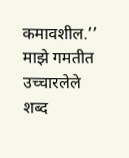कमावशील.’’ माझे गमतीत उच्चारलेले
शब्द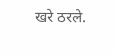खरे ठरले.